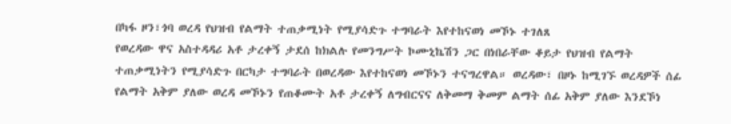በካፋ ዞን፣ጎባ ወረዳ የህዝብ የልማት ተጠቃሚነት የሚያሳድጉ ተግባራት እየተከናወነ መኾኑ ተገለጸ
የወረዳው ዋና አስተዳዳሪ አቶ ታረቀኝ ታደሰ ከክልሉ የመንግሥት ኮሙኒኬሽን ጋር በነበራቸው ቆይታ የህዝብ የልማት ተጠቃሚነትን የሚያሳድጉ በርካታ ተግባራት በወረዳው እየተከናወነ መኾኑን ተናግረዋል። ወረዳው፣ በዞኑ ከሚገኙ ወረዳዎች ሰፊ የልማት አቅም ያለው ወረዳ መኾኑን የጠቆሙት አቶ ታረቀኝ ለግብርናና ለቅመማ ቅመም ልማት ሰፊ አቅም ያለው እንደኾነ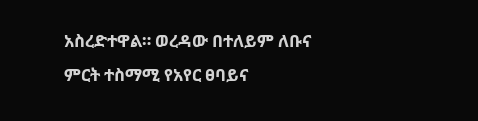አስረድተዋል። ወረዳው በተለይም ለቡና ምርት ተስማሚ የአየር ፀባይና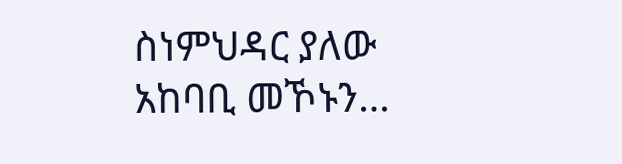ስነምህዳር ያለው አከባቢ መኾኑን…